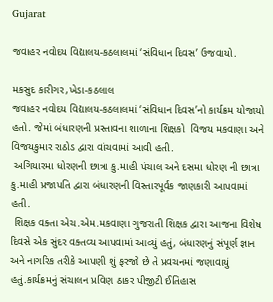Gujarat

જવાહર નવોદય વિદ્યાલય-કઠલાલમાં ‘સંવિધાન દિવસ’ ઉજવાયો.

મકસુદ કારીગર,ખેડા-કઠલાલ
જવાહર નવોદય વિદ્યાલય-કઠલાલમાં ‘સંવિધાન દિવસ’નો કાર્યક્રમ યોજાયો હતો. જેમાં બંધારણની પ્રસ્તાવના શાળાના શિક્ષકો  વિજય મકવાણા અને વિજયકુમાર રાઠોડ દ્વારા વાંચવામાં આવી હતી.
 અગિયારમા ધોરણની છાત્રા કુ.માહી પંચાલ અને દસમા ધોરણ ની છાત્રા કુ.માહી પ્રજાપતિ દ્વારા બંધારણની વિસ્તારપૂર્વક જાણકારી આપવામાં હતી.
 શિક્ષક વક્તા એચ.એમ.મકવાણા ગુજરાતી શિક્ષક દ્વારા આજના વિશેષ દિવસે એક સુંદર વક્તવ્ય આપવામાં આવ્યું હતું, બંધારણનું સંપૂર્ણ જ્ઞાન અને નાગરિક તરીકે આપણી શું ફરજો છે તે પ્રવચનમાં જણાવાયું હતું.કાર્યક્રમનું સંચાલન પ્રવિણ ઠાકર પીજીટી ઈતિહાસ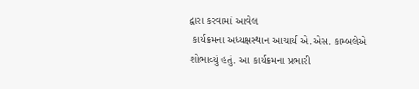દ્વારા કરવામાં આવેલ
 કાર્યક્રમના અધ્યક્ષસ્થાન આચાર્ય એ.એસ. કામ્બલેએ શોભાવ્યું હતું. આ કાર્યક્રમના પ્રભારી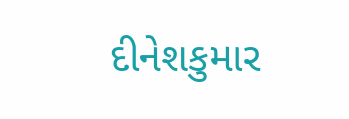દીનેશકુમાર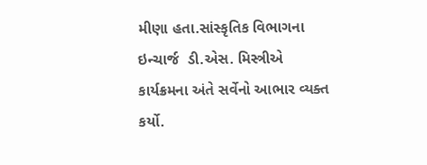મીણા હતા.સાંસ્કૃતિક વિભાગના ઇન્ચાર્જ  ડી.એસ. મિસ્ત્રીએ કાર્યક્રમના અંતે સર્વેનો આભાર વ્યક્ત કર્યો.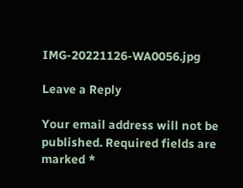IMG-20221126-WA0056.jpg

Leave a Reply

Your email address will not be published. Required fields are marked *